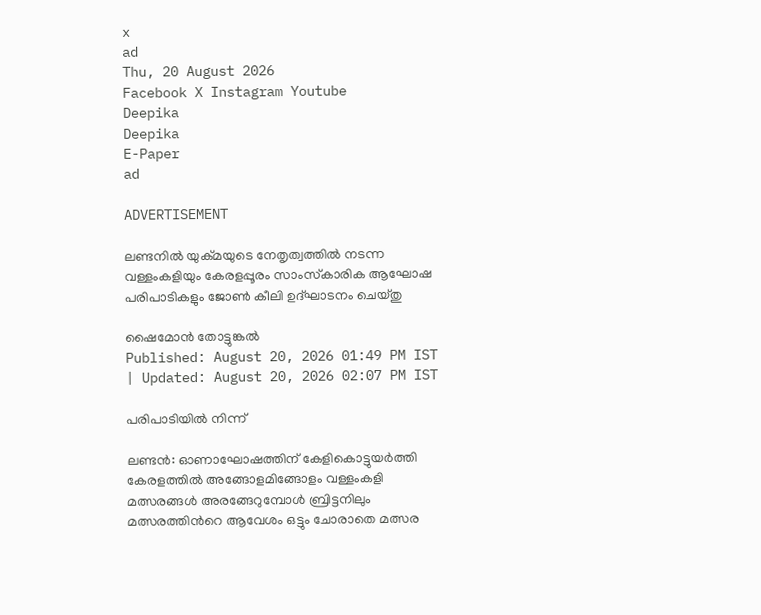x
ad
Thu, 20 August 2026
Facebook X Instagram Youtube
Deepika
Deepika
E-Paper
ad

ADVERTISEMENT

ലണ്ടനിൽ യുക്മയുടെ നേതൃത്വത്തിൽ നടന്ന വള്ളംകളിയും കേരളപ്പൂരം സാംസ്‌കാരിക ആഘോഷ പരിപാടികളും ജോൺ കീലി ഉദ്ഘാടനം ചെയ്തു

ഷൈമോൻ തോട്ടുങ്കൽ
Published: August 20, 2026 01:49 PM IST | Updated: August 20, 2026 02:07 PM IST

പരിപാടിയിൽ നിന്ന്

ലണ്ടൻ: ഓണാഘോഷത്തിന് കേളികൊട്ടുയർത്തി കേരളത്തിൽ അങ്ങോളമിങ്ങോളം വള്ളംകളി മത്സരങ്ങൾ അരങ്ങേറുമ്പോൾ ബ്രിട്ടനിലും മത്സരത്തിന്‍റെ ആവേശം ഒട്ടും ചോരാതെ മത്സര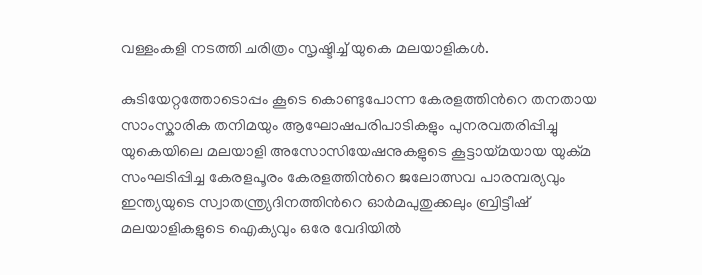വള്ളംകളി നടത്തി ചരിത്രം സൃഷ്ടിച്ച് യുകെ മലയാളികൾ.

കുടിയേറ്റത്തോടൊപ്പം കൂടെ കൊണ്ടുപോന്ന കേരളത്തിന്‍റെ തനതായ സാംസ്കാരിക തനിമയും ആഘോഷപരിപാടികളും പുനരവതരിപ്പിച്ചു യുകെയിലെ മലയാളി അസോസിയേഷനുകളുടെ കൂട്ടായ്മയായ യുക്മ സംഘടിപ്പിച്ച കേരളപൂരം കേരളത്തിന്‍റെ ജലോത്സവ പാരമ്പര്യവും ഇന്ത്യയുടെ സ്വാതന്ത്ര്യദിനത്തിന്‍റെ ഓർമപുതുക്കലും ബ്രിട്ടീഷ് മലയാളികളുടെ ഐക്യവും ഒരേ വേദിയില്‍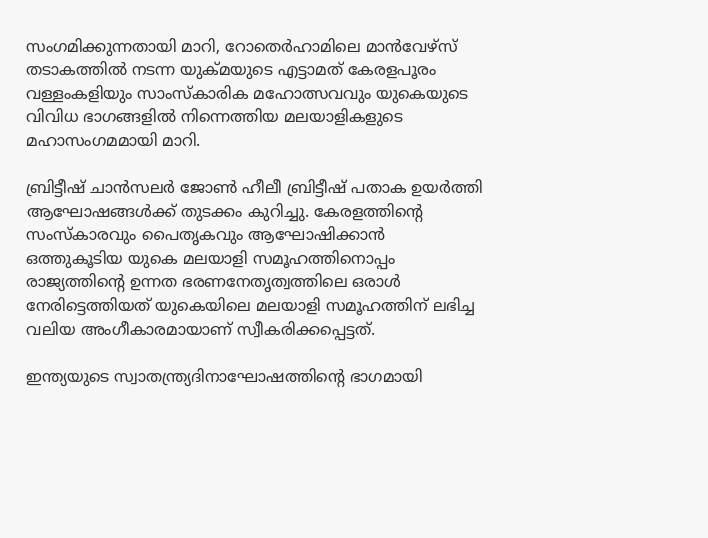സംഗമിക്കുന്നതായി മാറി, റോതെർഹാമിലെ മാന്‍വേഴ്‌സ് തടാകത്തില്‍ നടന്ന യുക്മയുടെ എട്ടാമത് കേരളപൂരം വള്ളംകളിയും സാംസ്കാരിക മഹോത്സവവും യുകെയുടെ വിവിധ ഭാഗങ്ങളില്‍ നിന്നെത്തിയ മലയാളികളുടെ മഹാസംഗമമായി മാറി.

ബ്രിട്ടീഷ് ചാന്‍സലര്‍ ജോണ്‍ ഹീലീ ബ്രിട്ടീഷ് പതാക ഉയര്‍ത്തി ആഘോഷങ്ങള്‍ക്ക് തുടക്കം കുറിച്ചു. കേരളത്തിന്‍റെ സംസ്കാരവും പൈതൃകവും ആഘോഷിക്കാന്‍ ഒത്തുകൂടിയ യുകെ മലയാളി സമൂഹത്തിനൊപ്പം രാജ്യത്തിന്‍റെ ഉന്നത ഭരണനേതൃത്വത്തിലെ ഒരാള്‍ നേരിട്ടെത്തിയത് യുകെയിലെ മലയാളി സമൂഹത്തിന് ലഭിച്ച വലിയ അംഗീകാരമായാണ് സ്വീകരിക്കപ്പെട്ടത്.

ഇന്ത്യയുടെ സ്വാതന്ത്ര്യദിനാഘോഷത്തിന്‍റെ ഭാഗമായി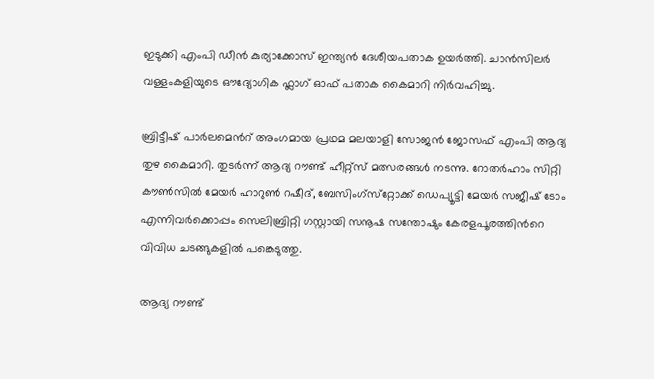ഇടുക്കി എംപി ഡീന്‍ കുര്യാക്കോസ് ഇന്ത്യന്‍ ദേശീയപതാക ഉയര്‍ത്തി. ചാന്‍സിലര്‍ വള്ളംകളിയുടെ ഔദ്യോഗിക ഫ്ലാഗ് ഓഫ് പതാക കൈമാറി നിര്‍വഹിച്ചു.

ബ്രിട്ടീഷ് പാര്‍ലമെന്‍റ് അംഗമായ പ്രഥമ മലയാളി സോജന്‍ ജോസഫ് എംപി ആദ്യ തുഴ കൈമാറി. തുടര്‍ന്ന് ആദ്യ റൗണ്ട് ഹീറ്റ്സ് മത്സരങ്ങള്‍ നടന്നു. റോതര്‍ഹാം സിറ്റി കൗണ്‍സില്‍ മേയര്‍ ഹാറുണ്‍ റഷീദ്, ബേസിംഗ്‌സ്‌റ്റോക്ക് ഡെപ്യൂട്ടി മേയര്‍ സജീഷ് ടോം എന്നിവര്‍ക്കൊപ്പം സെലിബ്രിറ്റി ഗസ്റ്റായി സനൂഷ സന്തോഷും കേരളപൂരത്തിന്‍റെ വിവിധ ചടങ്ങുകളില്‍ പങ്കെടുത്തു.

ആദ്യ റൗണ്ട്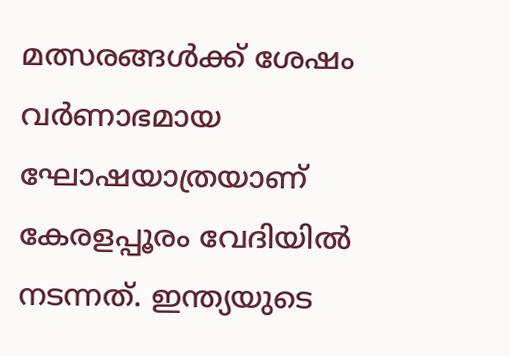മത്സരങ്ങള്‍ക്ക് ശേഷം വര്‍ണാഭമായ ഘോഷയാത്രയാണ് കേരളപ്പൂരം വേദിയില്‍ നടന്നത്. ഇന്ത്യയുടെ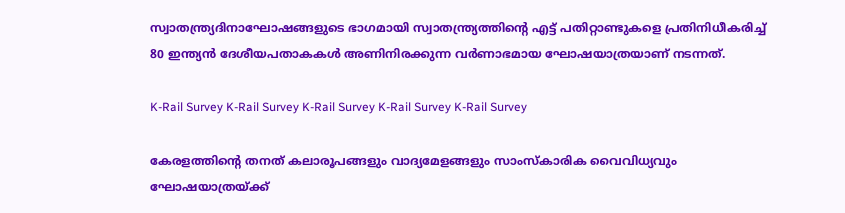സ്വാതന്ത്ര്യദിനാഘോഷങ്ങളുടെ ഭാഗമായി സ്വാതന്ത്ര്യത്തിന്‍റെ എട്ട് പതിറ്റാണ്ടുകളെ പ്രതിനിധീകരിച്ച് 80 ഇന്ത്യന്‍ ദേശീയപതാകകള്‍ അണിനിരക്കുന്ന വര്‍ണാഭമായ ഘോഷയാത്രയാണ് നടന്നത്.

K-Rail Survey K-Rail Survey K-Rail Survey K-Rail Survey K-Rail Survey

കേരളത്തിന്‍റെ തനത് കലാരൂപങ്ങളും വാദ്യമേളങ്ങളും സാംസ്കാരിക വൈവിധ്യവും ഘോഷയാത്രയ്ക്ക്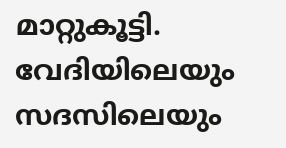മാറ്റുകൂട്ടി. വേദിയിലെയും സദസിലെയും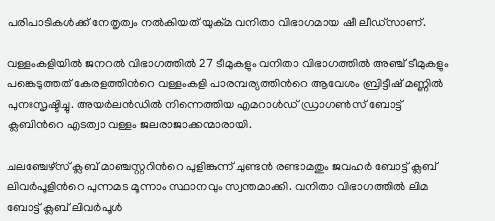പരിപാടികള്‍ക്ക് നേതൃത്വം നല്‍കിയത് യുക്മ വനിതാ വിഭാഗമായ ഷീ ലീഡ്സാണ്.

വള്ളംകളിയില്‍ ജനറല്‍ വിഭാഗത്തില്‍ 27 ടീമുകളും വനിതാ വിഭാഗത്തില്‍ അഞ്ച് ടീമുകളും പങ്കെടുത്തത് കേരളത്തിന്‍റെ വള്ളംകളി പാരമ്പര്യത്തിന്‍റെ ആവേശം ബ്രിട്ടീഷ് മണ്ണില്‍ പുനഃസൃഷ്ടിച്ചു. അയര്‍ലന്‍ഡില്‍ നിന്നെത്തിയ എമറാള്‍ഡ് ഡ്രാഗണ്‍സ് ബോട്ട് ക്ലബിന്‍റെ എടത്വാ വള്ളം ജലരാജാക്കന്മാരായി.

ചലഞ്ചേഴ്സ് ക്ലബ് മാഞ്ചസ്റ്ററിന്‍റെ പുളിങ്കുന്ന് ചുണ്ടന്‍ രണ്ടാമതും ജവഹര്‍ ബോട്ട് ക്ലബ് ലിവര്‍പൂളിന്‍റെ പുന്നമട മൂന്നാം സ്ഥാനവും സ്വന്തമാക്കി. വനിതാ വിഭാഗത്തില്‍ ലിമ ബോട്ട് ക്ലബ് ലിവര്‍പൂള്‍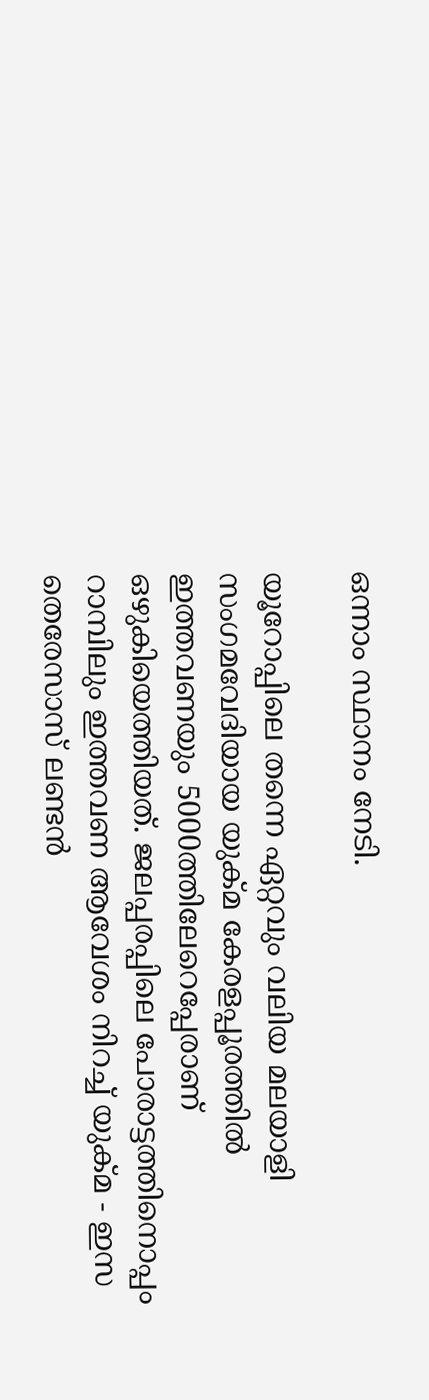ഒന്നാം സ്ഥാനം നേടി.

യൂറോപ്പിലെ തന്നെ ഏറ്റവും വലിയ മലയാളി സംഗമവേദിയായ യുക്മ കേരളപ്പൂരത്തില്‍ ഇത്തവണയും 5000ത്തിലേറെപ്പേരാണ് ഒഴുകിയെത്തിയത്. ജലപ്പരപ്പിലെ പോരാട്ടത്തിനൊപ്പം റാമ്പിലും ഇത്തവണ ആവേശം നിറച്ച് യുക്മ - ഇസ തെരേസാസ് ലണ്ടന്‍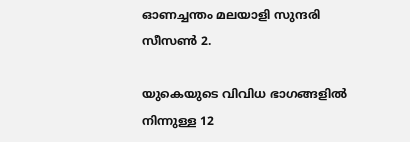ഓണച്ചന്തം മലയാളി സുന്ദരി സീസണ്‍ 2.

യുകെയുടെ വിവിധ ഭാഗങ്ങളില്‍ നിന്നുള്ള 12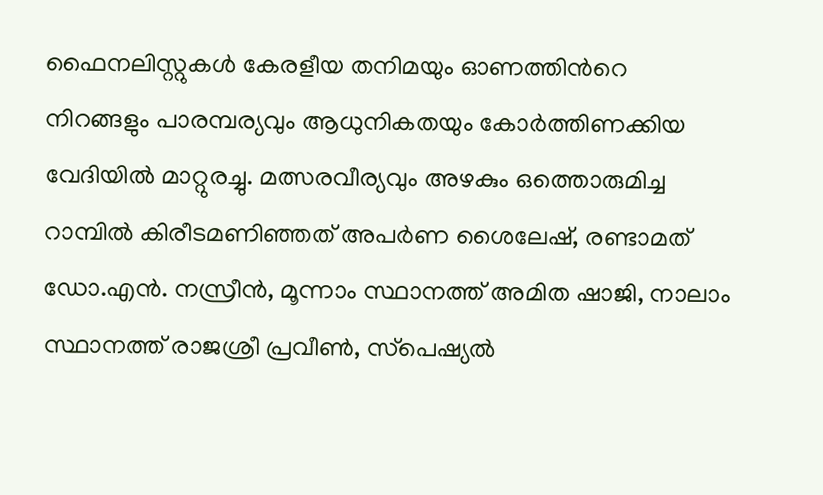ഫൈനലിസ്റ്റുകള്‍ കേരളീയ തനിമയും ഓണത്തിന്‍റെ നിറങ്ങളും പാരമ്പര്യവും ആധുനികതയും കോര്‍ത്തിണക്കിയ വേദിയില്‍ മാറ്റുരച്ചു. മത്സരവീര്യവും അഴകും ഒത്തൊരുമിച്ച റാമ്പില്‍ കിരീടമണിഞ്ഞത് അപര്‍ണ ശൈലേഷ്, രണ്ടാമത് ഡോ.എന്‍. നസ്രീന്‍, മൂന്നാം സ്ഥാനത്ത് അമിത ഷാജി, നാലാം സ്ഥാനത്ത് രാജശ്രീ പ്രവീണ്‍, സ്‌പെഷ്യല്‍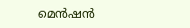മെന്‍ഷന്‍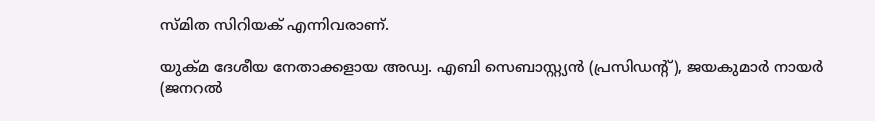സ്മിത സിറിയക് എന്നിവരാണ്.

യുക്മ ദേശീയ നേതാക്കളായ അഡ്വ. എബി സെബാസ്റ്റ്യന്‍ (പ്രസിഡന്‍റ്), ജയകുമാര്‍ നായര്‍ (ജനറല്‍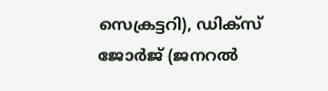സെക്രട്ടറി), ഡിക്സ് ജോര്‍ജ് (ജനറല്‍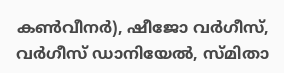കണ്‍വീനര്‍), ഷീജോ വര്‍ഗീസ്, വര്‍ഗീസ് ഡാനിയേല്‍, സ്മിതാ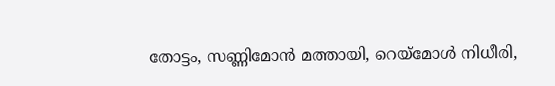തോട്ടം, സണ്ണിമോന്‍ മത്തായി, റെയ്മോള്‍ നിധീരി,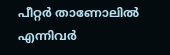പീറ്റര്‍ താണോലില്‍ എന്നിവർ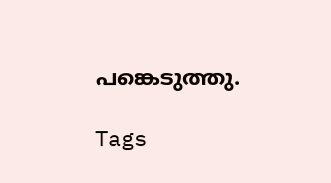പങ്കെടുത്തു.

Tags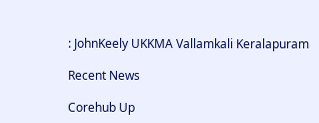: JohnKeely UKKMA Vallamkali Keralapuram

Recent News

Corehub Up